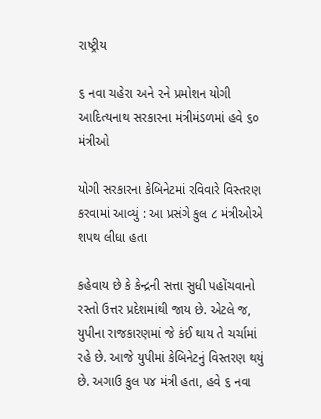રાષ્ટ્રીય

૬ નવા ચહેરા અને ૨ને પ્રમોશન યોગી આદિત્યનાથ સરકારના મંત્રીમંડળમાં હવે ૬૦ મંત્રીઓ

યોગી સરકારના કેબિનેટમાં રવિવારે વિસ્તરણ કરવામાં આવ્યું : આ પ્રસંગે કુલ ૮ મંત્રીઓએ શપથ લીધા હતા

કહેવાય છે કે કેન્દ્રની સત્તા સુધી પહોંચવાનો રસ્તો ઉત્તર પ્રદેશમાંથી જાય છે. એટલે જ, યુપીના રાજકારણમાં જે કંઈ થાય તે ચર્ચામાં રહે છે. આજે યુપીમાં કેબિનેટનું વિસ્તરણ થયું છે. અગાઉ કુલ ૫૪ મંત્રી હતા, હવે ૬ નવા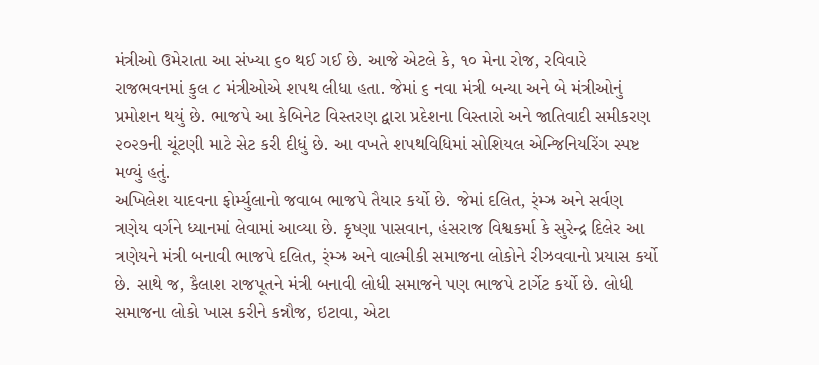મંત્રીઓ ઉમેરાતા આ સંખ્યા ૬૦ થઈ ગઈ છે. આજે એટલે કે, ૧૦ મેના રોજ, રવિવારે રાજભવનમાં કુલ ૮ મંત્રીઓએ શપથ લીધા હતા. જેમાં ૬ નવા મંત્રી બન્યા અને બે મંત્રીઓનું પ્રમોશન થયું છે. ભાજપે આ કેબિનેટ વિસ્તરણ દ્વારા પ્રદેશના વિસ્તારો અને જાતિવાદી સમીકરણ ૨૦૨૭ની ચૂંટણી માટે સેટ કરી દીધું છે. આ વખતે શપથવિધિમાં સોશિયલ એન્જિનિયરિંગ સ્પષ્ટ મળ્યું હતું.
અખિલેશ યાદવના ફોર્મ્યુલાનો જવાબ ભાજપે તૈયાર કર્યો છે. જેમાં દલિત, ર્ંમ્ઝ્ર અને સર્વણ ત્રણેય વર્ગને ધ્યાનમાં લેવામાં આવ્યા છે. કૃષ્ણા પાસવાન, હંસરાજ વિશ્વકર્મા કે સુરેન્દ્ર દિલેર આ ત્રણેયને મંત્રી બનાવી ભાજપે દલિત, ર્ંમ્ઝ્ર અને વાલ્મીકી સમાજના લોકોને રીઝવવાનો પ્રયાસ કર્યો છે. સાથે જ, કૈલાશ રાજપૂતને મંત્રી બનાવી લોધી સમાજને પણ ભાજપે ટાર્ગેટ કર્યો છે. લોધી સમાજના લોકો ખાસ કરીને કન્નૌજ, ઇટાવા, એટા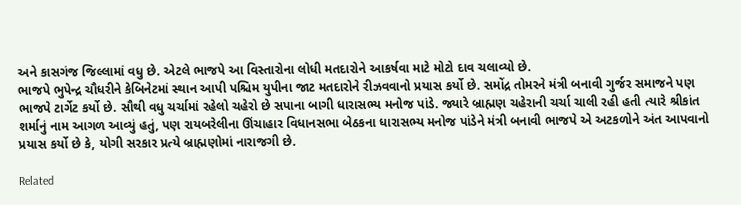અને કાસગંજ જિલ્લામાં વધુ છે. એટલે ભાજપે આ વિસ્તારોના લોધી મતદારોને આકર્ષવા માટે મોટો દાવ ચલાવ્યો છે.
ભાજપે ભુપેન્દ્ર ચૌધરીને કેબિનેટમાં સ્થાન આપી પશ્ચિમ યુપીના જાટ મતદારોને રીઝવવાનો પ્રયાસ કર્યો છે. સમોંદ્ર તોમરને મંત્રી બનાવી ગુર્જર સમાજને પણ ભાજપે ટાર્ગેટ કર્યો છે. સૌથી વધુ ચર્ચામાં રહેલો ચહેરો છે સપાના બાગી ધારાસભ્ય મનોજ પાંડે. જ્યારે બ્રાહ્મણ ચહેરાની ચર્ચા ચાલી રહી હતી ત્યારે શ્રીકાંત શર્માનું નામ આગળ આવ્યું હતું, પણ રાયબરેલીના ઊંચાહાર વિધાનસભા બેઠકના ધારાસભ્ય મનોજ પાંડેને મંત્રી બનાવી ભાજપે એ અટકળોને અંત આપવાનો પ્રયાસ કર્યો છે કે, યોગી સરકાર પ્રત્યે બ્રાહ્મણોમાં નારાજગી છે.

Related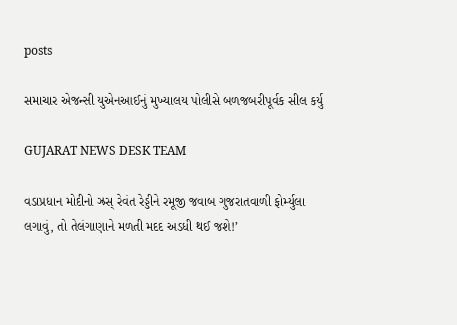posts

સમાચાર એજન્સી યુએનઆઈનું મુખ્યાલય પોલીસે બળજબરીપૂર્વક સીલ કર્યુ

GUJARAT NEWS DESK TEAM

વડાપ્રધાન મોદીનો ઝ્રસ્ રેવંત રેડ્ડીને રમૂજી જવાબ ગુજરાતવાળી ફોર્મ્યુલા લગાવું, તો તેલંગાણાને મળતી મદદ અડધી થઈ જશે!’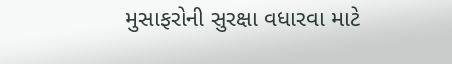મુસાફરોની સુરક્ષા વધારવા માટે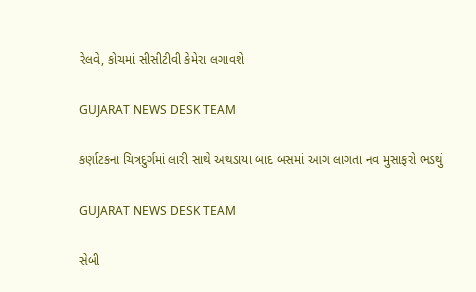રેલવે, કોચમાં સીસીટીવી કેમેરા લગાવશે

GUJARAT NEWS DESK TEAM

કર્ણાટકના ચિત્રદુર્ગમાં લારી સાથે અથડાયા બાદ બસમાં આગ લાગતા નવ મુસાફરો ભડથું

GUJARAT NEWS DESK TEAM

સેબી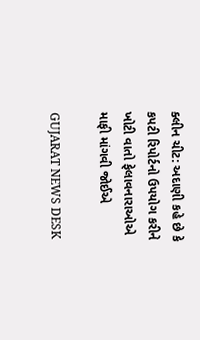ક્લીન ચીટ: અદાણી કહે છે કે કપટી રિપોર્ટનો ઉપયોગ કરીને ખોટી વાતો ફેલાવનારાઓએ માફી માંગવી જોઈએ

GUJARAT NEWS DESK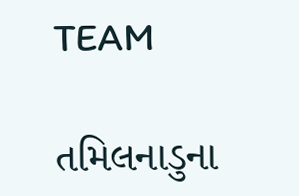TEAM

તમિલનાડુના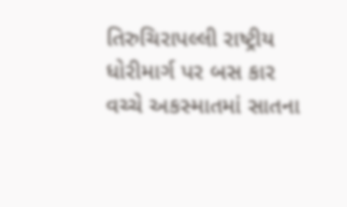તિરુચિરાપલ્લી રાષ્ટ્રીય ધોરીમાર્ગ પર બસ કાર વચ્ચે અકસ્માતમાં સાતના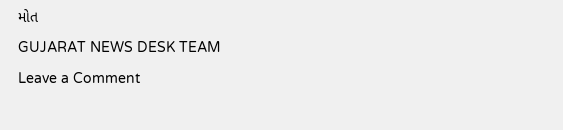મોત

GUJARAT NEWS DESK TEAM

Leave a Comment